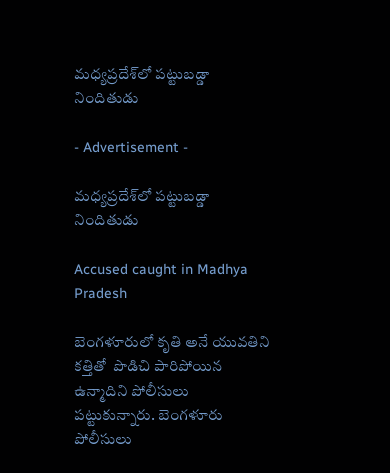మధ్యప్రదేశ్‌లో పట్టుబడ్డా నిందితుడు

- Advertisement -

మధ్యప్రదేశ్‌లో పట్టుబడ్డా నిందితుడు

Accused caught in Madhya Pradesh

బెంగళూరులో కృతి అనే యువతిని కత్తితో  పొడిచి పారిపోయిన ఉన్మాదిని పోలీసులు పట్టుకున్నారు. బెంగళూరు పోలీసులు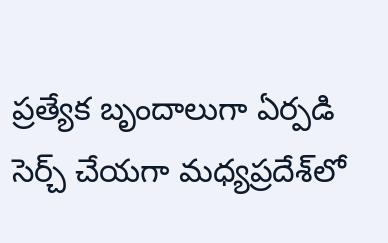ప్రత్యేక బృందాలుగా ఏర్పడి సెర్చ్ చేయగా మధ్యప్రదేశ్‌లో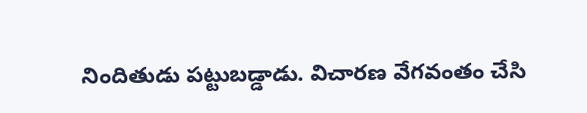నిందితుడు పట్టుబడ్డాడు. విచారణ వేగవంతం చేసి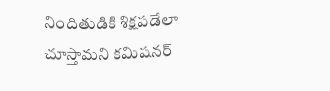నిందితుడికి శిక్షపడేలా చూస్తామని కమిషనర్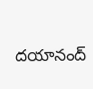దయానంద్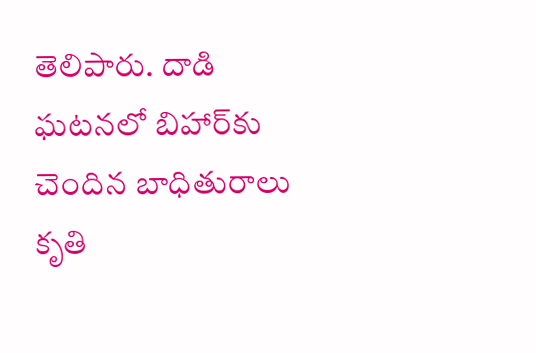తెలిపారు. దాడి ఘటనలో బిహార్‌కు చెందిన బాధితురాలు కృతి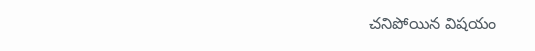చనిపోయిన విషయం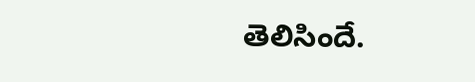తెలిసిందే.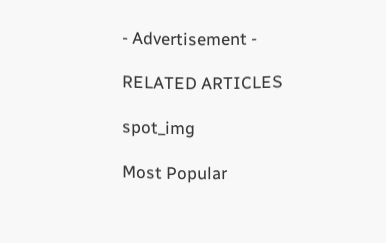- Advertisement -

RELATED ARTICLES

spot_img

Most Popular